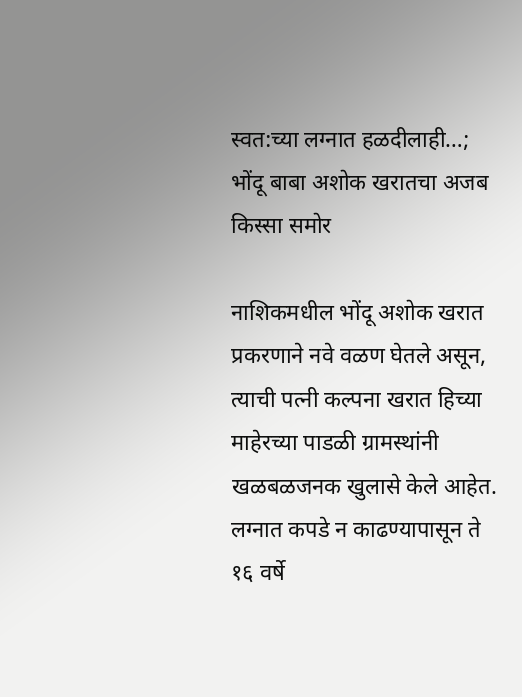स्वत:च्या लग्नात हळदीलाही…; भोंदू बाबा अशोक खरातचा अजब किस्सा समोर

नाशिकमधील भोंदू अशोक खरात प्रकरणाने नवे वळण घेतले असून, त्याची पत्नी कल्पना खरात हिच्या माहेरच्या पाडळी ग्रामस्थांनी खळबळजनक खुलासे केले आहेत. लग्नात कपडे न काढण्यापासून ते १६ वर्षे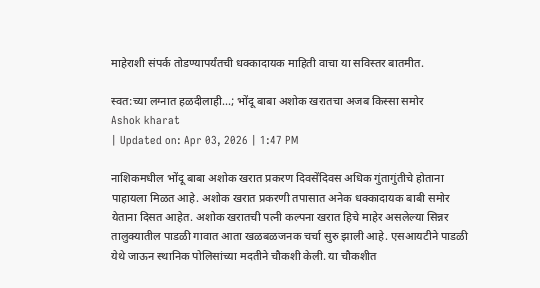माहेराशी संपर्क तोडण्यापर्यंतची धक्कादायक माहिती वाचा या सविस्तर बातमीत.

स्वत:च्या लग्नात हळदीलाही...; भोंदू बाबा अशोक खरातचा अजब किस्सा समोर
Ashok kharat
| Updated on: Apr 03, 2026 | 1:47 PM

नाशिकमधील भोंदू बाबा अशोक खरात प्रकरण दिवसेंदिवस अधिक गुंतागुंतीचे होताना पाहायला मिळत आहे. अशोक खरात प्रकरणी तपासात अनेक धक्कादायक बाबी समोर येताना दिसत आहेत. अशोक खरातची पत्नी कल्पना खरात हिचे माहेर असलेल्या सिन्नर तालुक्यातील पाडळी गावात आता खळबळजनक चर्चा सुरु झाली आहे. एसआयटीने पाडळी येथे जाऊन स्थानिक पोलिसांच्या मदतीने चौकशी केली. या चौकशीत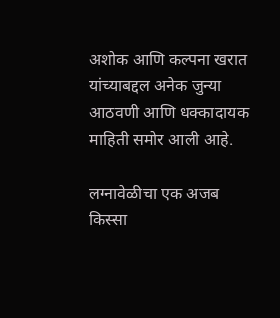अशोक आणि कल्पना खरात यांच्याबद्दल अनेक जुन्या आठवणी आणि धक्कादायक माहिती समोर आली आहे.

लग्नावेळीचा एक अजब किस्सा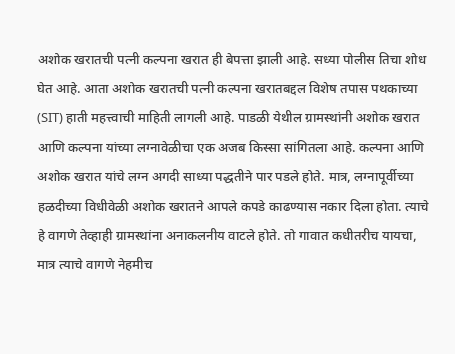अशोक खरातची पत्नी कल्पना खरात ही बेपत्ता झाली आहे. सध्या पोलीस तिचा शोध घेत आहे. आता अशोक खरातची पत्नी कल्पना खरातबद्दल विशेष तपास पथकाच्या (SIT) हाती महत्त्वाची माहिती लागली आहे. पाडळी येथील ग्रामस्थांनी अशोक खरात आणि कल्पना यांच्या लग्नावेळीचा एक अजब किस्सा सांगितला आहे. कल्पना आणि अशोक खरात यांचे लग्न अगदी साध्या पद्धतीने पार पडले होते. मात्र, लग्नापूर्वीच्या हळदीच्या विधीवेळी अशोक खरातने आपले कपडे काढण्यास नकार दिला होता. त्याचे हे वागणे तेव्हाही ग्रामस्थांना अनाकलनीय वाटले होते. तो गावात कधीतरीच यायचा, मात्र त्याचे वागणे नेहमीच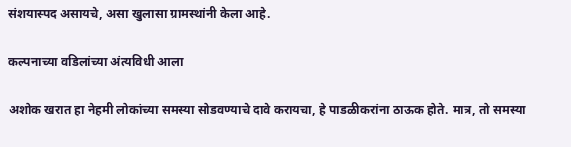संशयास्पद असायचे, असा खुलासा ग्रामस्थांनी केला आहे.

कल्पनाच्या वडिलांच्या अंत्यविधी आला

अशोक खरात हा नेहमी लोकांच्या समस्या सोडवण्याचे दावे करायचा, हे पाडळीकरांना ठाऊक होते. मात्र, तो समस्या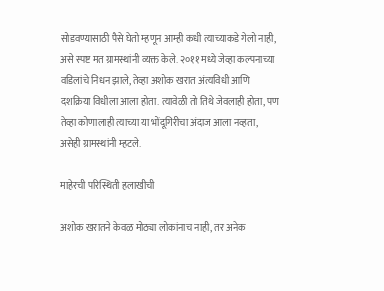सोडवण्यासाठी पैसे घेतो म्हणून आम्ही कधी त्याच्याकडे गेलो नाही, असे स्पष्ट मत ग्रामस्थांनी व्यक्त केले. २०११ मध्ये जेव्हा कल्पनाच्या वडिलांचे निधन झाले, तेव्हा अशोक खरात अंत्यविधी आणि दशक्रिया विधीला आला होता. त्यावेळी तो तिथे जेवलाही होता, पण तेव्हा कोणालाही त्याच्या या भोंदूगिरीचा अंदाज आला नव्हता, असेही ग्रामस्थांनी म्हटले.

माहेरची परिस्थिती हलाखीची

अशोक खरातने केवळ मोठ्या लोकांनाच नाही, तर अनेक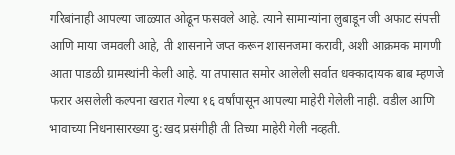गरिबांनाही आपल्या जाळ्यात ओढून फसवले आहे. त्याने सामान्यांना लुबाडून जी अफाट संपत्ती आणि माया जमवली आहे, ती शासनाने जप्त करून शासनजमा करावी, अशी आक्रमक मागणी आता पाडळी ग्रामस्थांनी केली आहे. या तपासात समोर आलेली सर्वात धक्कादायक बाब म्हणजे फरार असलेली कल्पना खरात गेल्या १६ वर्षांपासून आपल्या माहेरी गेलेली नाही. वडील आणि भावाच्या निधनासारख्या दु:खद प्रसंगीही ती तिच्या माहेरी गेली नव्हती.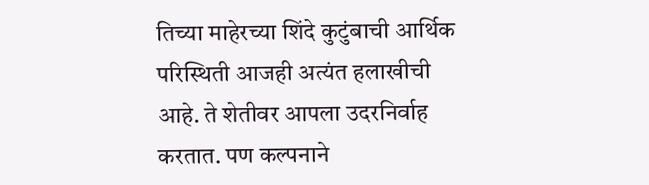तिच्या माहेरच्या शिंदे कुटुंबाची आर्थिक परिस्थिती आजही अत्यंत हलाखीची आहे. ते शेतीवर आपला उदरनिर्वाह करतात. पण कल्पनाने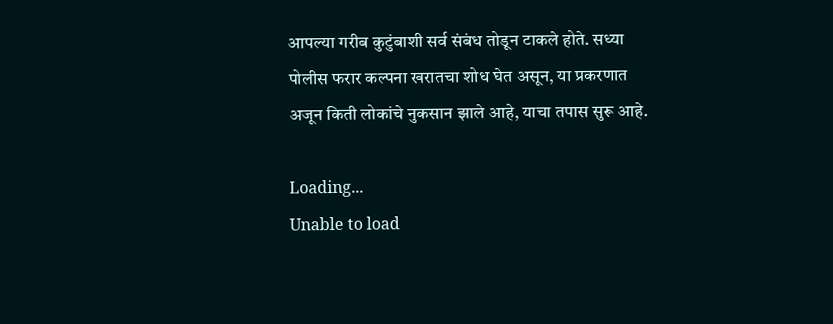आपल्या गरीब कुटुंबाशी सर्व संबंध तोडून टाकले होते. सध्या पोलीस फरार कल्पना खरातचा शोध घेत असून, या प्रकरणात अजून किती लोकांचे नुकसान झाले आहे, याचा तपास सुरू आहे.

Loading...
Unable to load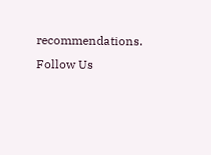recommendations.
Follow Us